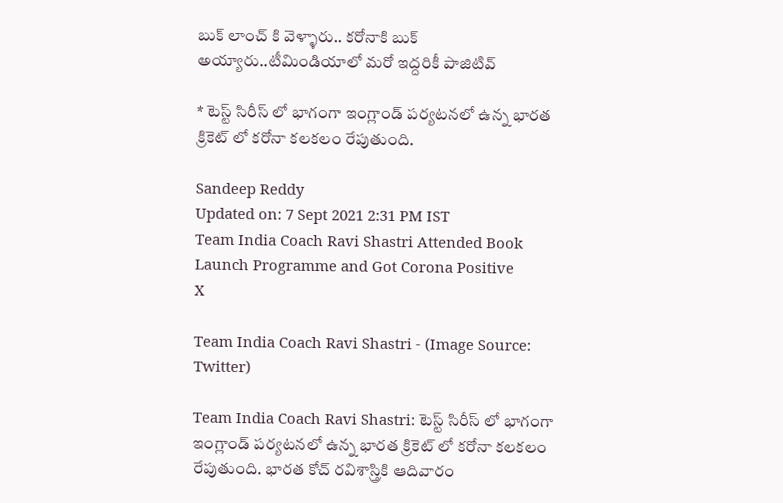బుక్ లాంచ్ కి వెళ్ళారు.. కరోనాకి బుక్ అయ్యారు..టీమిండియాలో మరో ఇద్దరికీ పాజిటివ్

* టెస్ట్ సిరీస్ లో భాగంగా ఇంగ్లాండ్ పర్యటనలో ఉన్న భారత క్రికెట్ లో కరోనా కలకలం రేపుతుంది.

Sandeep Reddy
Updated on: 7 Sept 2021 2:31 PM IST
Team India Coach Ravi Shastri Attended Book Launch Programme and Got Corona Positive
X

Team India Coach Ravi Shastri - (Image Source: Twitter)

Team India Coach Ravi Shastri: టెస్ట్ సిరీస్ లో భాగంగా ఇంగ్లాండ్ పర్యటనలో ఉన్న భారత క్రికెట్ లో కరోనా కలకలం రేపుతుంది. భారత కోచ్ రవిశాస్త్రికి ఆదివారం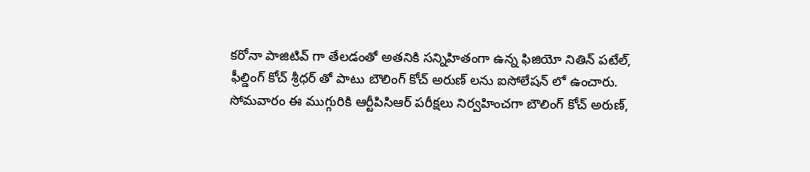కరోనా పాజిటివ్ గా తేలడంతో అతనికి సన్నిహితంగా ఉన్న ఫిజియో నితిన్ పటేల్, ఫీల్డింగ్ కోచ్ శ్రీధర్ తో పాటు బౌలింగ్ కోచ్ అరుణ్ లను ఐసోలేషన్ లో ఉంచారు. సోమవారం ఈ ముగ్గురికి ఆర్టీపిసిఆర్ పరీక్షలు నిర్వహించగా బౌలింగ్ కోచ్ అరుణ్,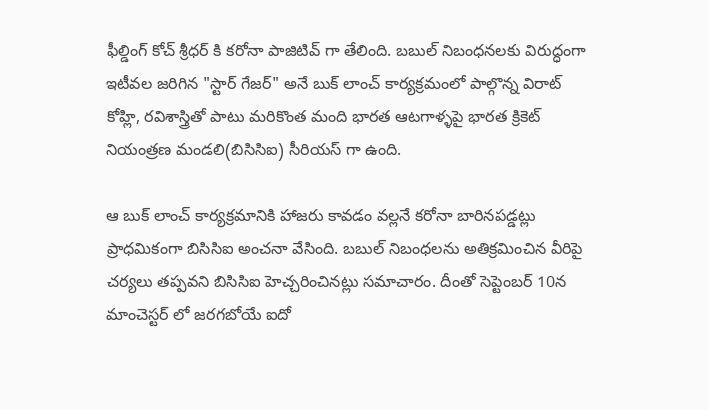ఫీల్డింగ్ కోచ్ శ్రీధర్ కి కరోనా పాజిటివ్ గా తేలింది. బబుల్ నిబంధనలకు విరుద్ధంగా ఇటీవల జరిగిన "స్టార్ గేజర్" అనే బుక్ లాంచ్ కార్యక్రమంలో పాల్గొన్న విరాట్ కోహ్లి, రవిశాస్త్రితో పాటు మరికొంత మంది భారత ఆటగాళ్ళపై భారత క్రికెట్ నియంత్రణ మండలి(బిసిసిఐ) సీరియస్ గా ఉంది.

ఆ బుక్ లాంచ్ కార్యక్రమానికి హాజరు కావడం వల్లనే కరోనా బారినపడ్డట్లు ప్రాధమికంగా బిసిసిఐ అంచనా వేసింది. బబుల్ నిబంధలను అతిక్రమించిన వీరిపై చర్యలు తప్పవని బిసిసిఐ హెచ్చరించినట్లు సమాచారం. దీంతో సెప్టెంబర్ 10న మాంచెస్టర్ లో జరగబోయే ఐదో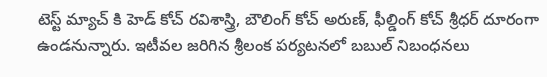టెస్ట్ మ్యాచ్ కి హెడ్ కోచ్ రవిశాస్త్రి, బౌలింగ్ కోచ్ అరుణ్, ఫీల్డింగ్ కోచ్ శ్రీధర్ దూరంగా ఉండనున్నారు. ఇటీవల జరిగిన శ్రీలంక పర్యటనలో బబుల్ నిబంధనలు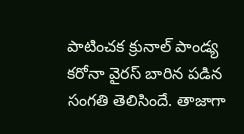పాటించక క్రునాల్ పాండ్య కరోనా వైరస్ బారిన పడిన సంగతి తెలిసిందే. తాజాగా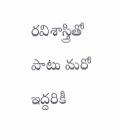రవిశాస్త్రితో పాటు మరో ఇద్దరికీ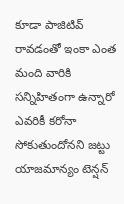కూడా పాజిటివ్ రావడంతో ఇంకా ఎంత మంది వారికి సన్నిహితంగా ఉన్నారో ఎవరికీ కరోనా సోకుతుందోనని జట్టు యాజమాన్యం టెన్షన్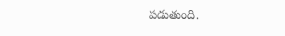పడుతుంది.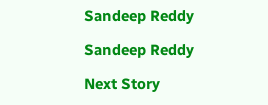Sandeep Reddy

Sandeep Reddy

Next Story